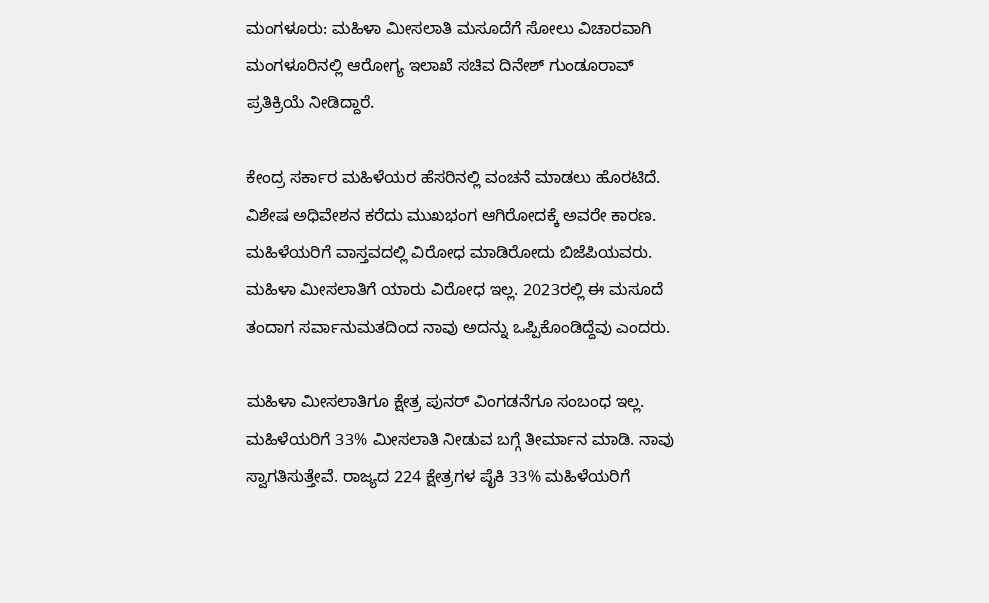ಮಂಗಳೂರು: ಮಹಿಳಾ‌ ಮೀಸಲಾತಿ ಮಸೂದೆಗೆ ಸೋಲು‌ ವಿಚಾರವಾಗಿ ಮಂಗಳೂರಿನಲ್ಲಿ ಆರೋಗ್ಯ ಇಲಾಖೆ ಸಚಿವ ದಿನೇಶ್ ಗುಂಡೂರಾವ್ ಪ್ರತಿಕ್ರಿಯೆ ನೀಡಿದ್ದಾರೆ.

ಕೇಂದ್ರ ಸರ್ಕಾರ ಮಹಿಳೆಯರ ಹೆಸರಿನಲ್ಲಿ ವಂಚನೆ ಮಾಡಲು ಹೊರಟಿದೆ. ವಿಶೇಷ ಅಧಿವೇಶನ ಕರೆದು ಮುಖಭಂಗ ಆಗಿರೋದಕ್ಕೆ ಅವರೇ ಕಾರಣ. ಮಹಿಳೆಯರಿಗೆ ವಾಸ್ತವದಲ್ಲಿ ವಿರೋಧ ಮಾಡಿರೋದು ಬಿಜೆಪಿಯವರು. ಮಹಿಳಾ‌ ಮೀಸಲಾತಿಗೆ ಯಾರು ವಿರೋಧ ಇಲ್ಲ. 2023ರಲ್ಲಿ ಈ ಮಸೂದೆ ತಂದಾಗ ಸರ್ವಾನುಮತದಿಂದ ನಾವು ಅದನ್ನು ಒಪ್ಪಿಕೊಂಡಿದ್ದೆವು ಎಂದರು.

ಮಹಿಳಾ‌ ಮೀಸಲಾತಿಗೂ ಕ್ಷೇತ್ರ ಪುನರ್ ವಿಂಗಡನೆಗೂ ಸಂಬಂಧ ಇಲ್ಲ. ಮಹಿಳೆಯರಿಗೆ 33% ಮೀಸಲಾತಿ ನೀಡುವ ಬಗ್ಗೆ ತೀರ್ಮಾನ ಮಾಡಿ. ನಾವು‌ ಸ್ವಾಗತಿಸುತ್ತೇವೆ. ರಾಜ್ಯದ 224 ಕ್ಷೇತ್ರಗಳ ಪೈಕಿ‌ 33% ಮಹಿಳೆಯರಿಗೆ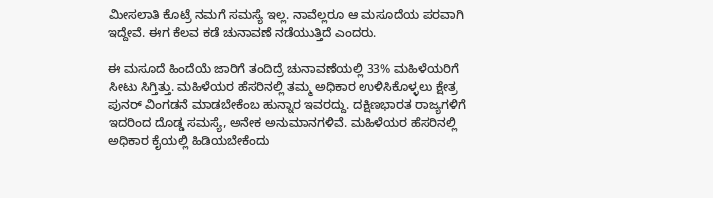ಮೀಸಲಾತಿ‌ ಕೊಟ್ರೆ ನಮಗೆ ಸಮಸ್ಯೆ ಇಲ್ಲ. ನಾವೆಲ್ಲರೂ ಆ ಮಸೂದೆಯ ಪರವಾಗಿ ಇದ್ದೇವೆ. ಈಗ ಕೆಲವ ಕಡೆ‌ ಚುನಾವಣೆ ನಡೆಯುತ್ತಿದೆ ಎಂದರು.

ಈ ಮಸೂದೆ ಹಿಂದೆಯೆ ಜಾರಿಗೆ ತಂದಿದ್ರೆ ಚುನಾವಣೆಯಲ್ಲಿ 33% ಮಹಿಳೆಯರಿಗೆ ಸೀಟು‌ ಸಿಗ್ತಿತ್ತು. ಮಹಿಳೆಯರ ಹೆಸರಿನಲ್ಲಿ ತಮ್ಮ ಅಧಿಕಾರ ಉಳಿಸಿಕೊಳ್ಳಲು ಕ್ಷೇತ್ರ ಪುನರ್ ವಿಂಗಡನೆ ಮಾಡಬೇಕೆಂಬ ಹುನ್ನಾರ ಇವರದ್ದು. ದಕ್ಷಿಣಭಾರತ ರಾಜ್ಯಗಳಿಗೆ ಇದರಿಂದ ದೊಡ್ಡ ಸಮಸ್ಯೆ, ಅನೇಕ ಅನುಮಾನಗಳಿವೆ. ಮಹಿಳೆಯರ ಹೆಸರಿನಲ್ಲಿ ಅಧಿಕಾರ ಕೈಯಲ್ಲಿ ಹಿಡಿಯಬೇಕೆಂದು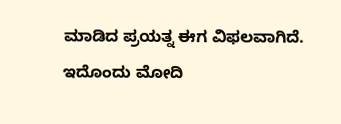ಮಾಡಿದ ಪ್ರಯತ್ನ ಈಗ ವಿಫಲವಾಗಿದೆ. ಇದೊಂದು ಮೋದಿ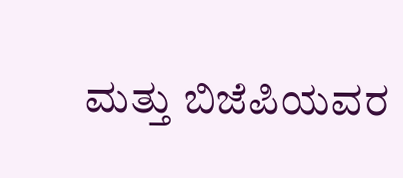ಮತ್ತು ಬಿಜೆಪಿಯವರ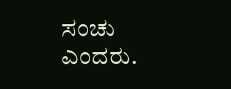ಸಂಚು‌ ಎಂದರು.